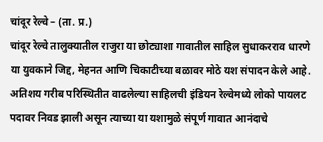चांदूर रेल्वे – (ता. प्र.)
चांदूर रेल्वे तालुक्यातील राजुरा या छोट्याशा गावातील साहिल सुधाकरराव धारणे या युवकाने जिद्द, मेहनत आणि चिकाटीच्या बळावर मोठे यश संपादन केले आहे. अतिशय गरीब परिस्थितीत वाढलेल्या साहिलची इंडियन रेल्वेमध्ये लोको पायलट पदावर निवड झाली असून त्याच्या या यशामुळे संपूर्ण गावात आनंदाचे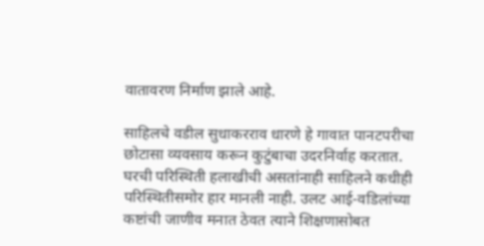वातावरण निर्माण झाले आहे.

साहिलचे वडील सुधाकरराव धारणे हे गावात पानटपरीचा छोटासा व्यवसाय करून कुटुंबाचा उदरनिर्वाह करतात. घरची परिस्थिती हलाखीची असतांनाही साहिलने कधीही परिस्थितीसमोर हार मानली नाही. उलट आई-वडिलांच्या कष्टांची जाणीव मनात ठेवत त्याने शिक्षणासोबत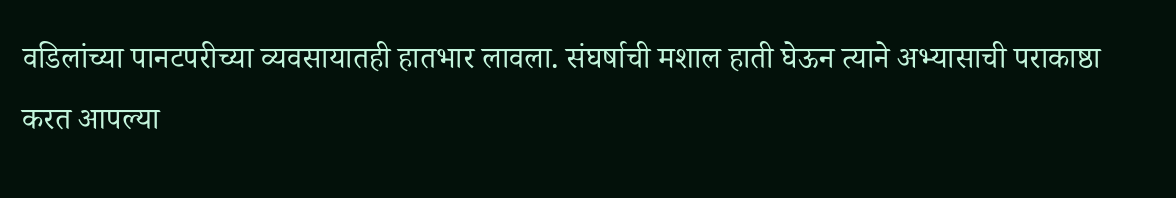वडिलांच्या पानटपरीच्या व्यवसायातही हातभार लावला. संघर्षाची मशाल हाती घेऊन त्याने अभ्यासाची पराकाष्ठा करत आपल्या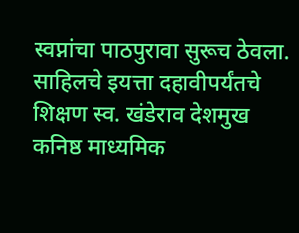स्वप्नांचा पाठपुरावा सुरूच ठेवला.
साहिलचे इयत्ता दहावीपर्यंतचे शिक्षण स्व. खंडेराव देशमुख कनिष्ठ माध्यमिक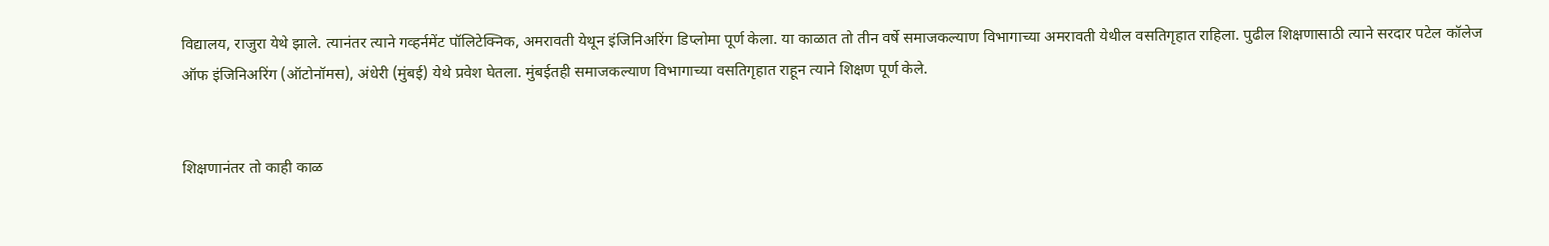विद्यालय, राजुरा येथे झाले. त्यानंतर त्याने गव्हर्नमेंट पॉलिटेक्निक, अमरावती येथून इंजिनिअरिंग डिप्लोमा पूर्ण केला. या काळात तो तीन वर्षे समाजकल्याण विभागाच्या अमरावती येथील वसतिगृहात राहिला. पुढील शिक्षणासाठी त्याने सरदार पटेल कॉलेज ऑफ इंजिनिअरिंग (ऑटोनॉमस), अंधेरी (मुंबई) येथे प्रवेश घेतला. मुंबईतही समाजकल्याण विभागाच्या वसतिगृहात राहून त्याने शिक्षण पूर्ण केले.


शिक्षणानंतर तो काही काळ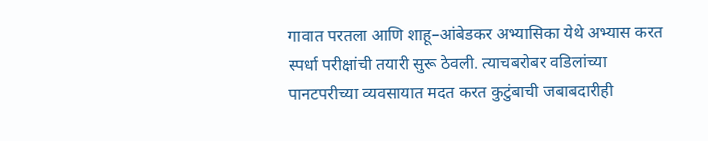गावात परतला आणि शाहू–आंबेडकर अभ्यासिका येथे अभ्यास करत स्पर्धा परीक्षांची तयारी सुरू ठेवली. त्याचबरोबर वडिलांच्या पानटपरीच्या व्यवसायात मदत करत कुटुंबाची जबाबदारीही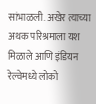सांभाळली. अखेर त्याच्या अथक परिश्रमाला यश मिळाले आणि इंडियन रेल्वेमध्ये लोको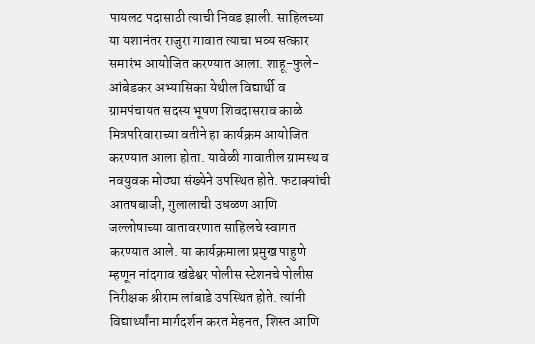पायलट पदासाठी त्याची निवड झाली. साहिलच्या या यशानंतर राजुरा गावात त्याचा भव्य सत्कार समारंभ आयोजित करण्यात आला. शाहू-फुले-आंबेडकर अभ्यासिका येथील विद्यार्थी व ग्रामपंचायत सदस्य भूषण शिवदासराव काळे मित्रपरिवाराच्या वतीने हा कार्यक्रम आयोजित करण्यात आला होता. यावेळी गावातील ग्रामस्थ व नवयुवक मोठ्या संख्येने उपस्थित होते. फटाक्यांची आतषबाजी, गुलालाची उधळण आणि जल्लोषाच्या वातावरणात साहिलचे स्वागत करण्यात आले. या कार्यक्रमाला प्रमुख पाहुणे म्हणून नांदगाव खंडेश्वर पोलीस स्टेशनचे पोलीस निरीक्षक श्रीराम लांबाडे उपस्थित होते. त्यांनी विद्यार्थ्यांना मार्गदर्शन करत मेहनत, शिस्त आणि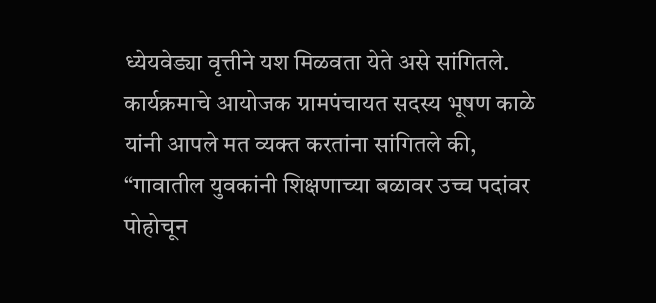ध्येयवेड्या वृत्तीने यश मिळवता येते असे सांगितले.
कार्यक्रमाचे आयोजक ग्रामपंचायत सदस्य भूषण काळे यांनी आपले मत व्यक्त करतांना सांगितले की, “गावातील युवकांनी शिक्षणाच्या बळावर उच्च पदांवर पोहोचून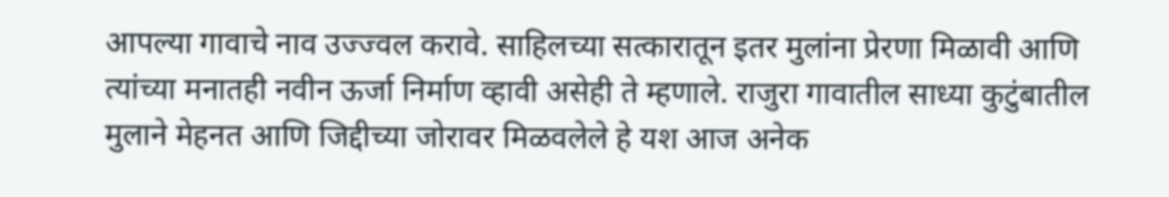आपल्या गावाचे नाव उज्ज्वल करावे. साहिलच्या सत्कारातून इतर मुलांना प्रेरणा मिळावी आणि त्यांच्या मनातही नवीन ऊर्जा निर्माण व्हावी असेही ते म्हणाले. राजुरा गावातील साध्या कुटुंबातील मुलाने मेहनत आणि जिद्दीच्या जोरावर मिळवलेले हे यश आज अनेक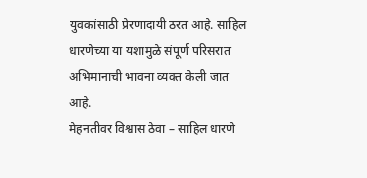युवकांसाठी प्रेरणादायी ठरत आहे. साहिल धारणेच्या या यशामुळे संपूर्ण परिसरात अभिमानाची भावना व्यक्त केली जात आहे.
मेहनतीवर विश्वास ठेवा – साहिल धारणे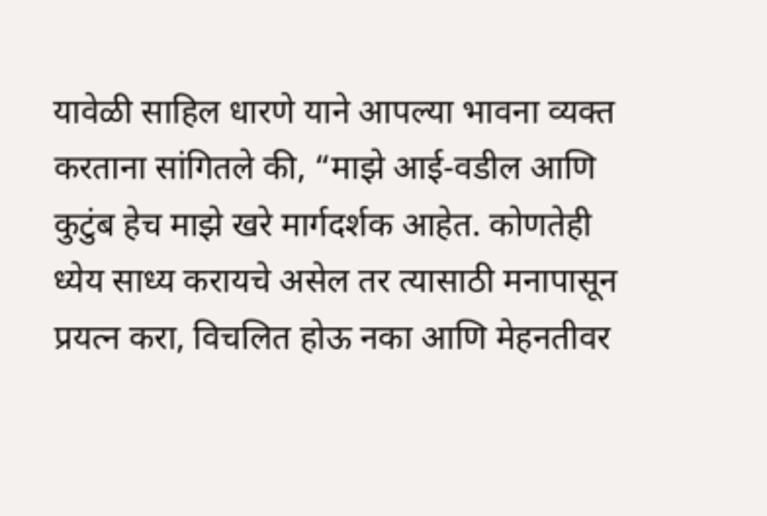यावेळी साहिल धारणे याने आपल्या भावना व्यक्त करताना सांगितले की, “माझे आई-वडील आणि कुटुंब हेच माझे खरे मार्गदर्शक आहेत. कोणतेही ध्येय साध्य करायचे असेल तर त्यासाठी मनापासून प्रयत्न करा, विचलित होऊ नका आणि मेहनतीवर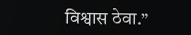विश्वास ठेवा.”